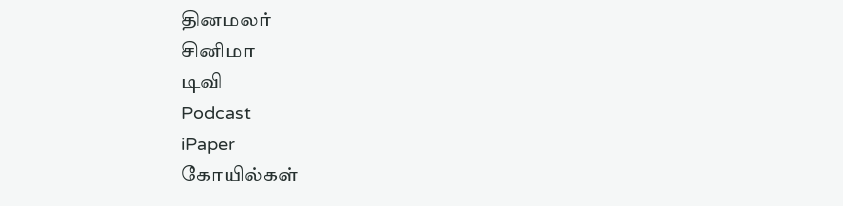தினமலர்
சினிமா
டிவி
Podcast
iPaper
கோயில்கள்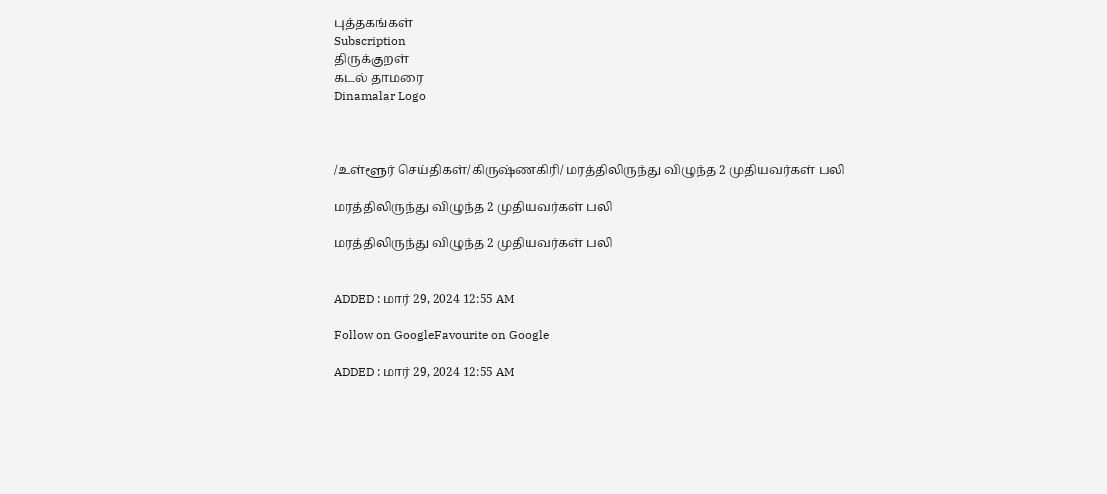புத்தகங்கள்
Subscription
திருக்குறள்
கடல் தாமரை
Dinamalar Logo



/உள்ளூர் செய்திகள்/கிருஷ்ணகிரி/ மரத்திலிருந்து விழுந்த 2 முதியவர்கள் பலி

மரத்திலிருந்து விழுந்த 2 முதியவர்கள் பலி

மரத்திலிருந்து விழுந்த 2 முதியவர்கள் பலி


ADDED : மார் 29, 2024 12:55 AM

Follow on GoogleFavourite on Google

ADDED : மார் 29, 2024 12:55 AM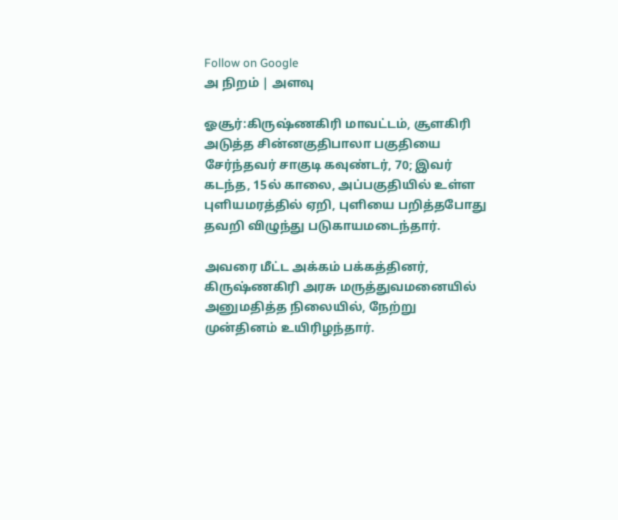Follow on Google
அ நிறம் | அளவு

ஓசூர்:கிருஷ்ணகிரி மாவட்டம், சூளகிரி அடுத்த சின்னகுதிபாலா பகுதியை சேர்ந்தவர் சாகுடி கவுண்டர், 70; இவர் கடந்த, 15ல் காலை, அப்பகுதியில் உள்ள புளியமரத்தில் ஏறி, புளியை பறித்தபோது தவறி விழுந்து படுகாயமடைந்தார்.

அவரை மீட்ட அக்கம் பக்கத்தினர், கிருஷ்ணகிரி அரசு மருத்துவமனையில் அனுமதித்த நிலையில், நேற்று முன்தினம் உயிரிழந்தார்.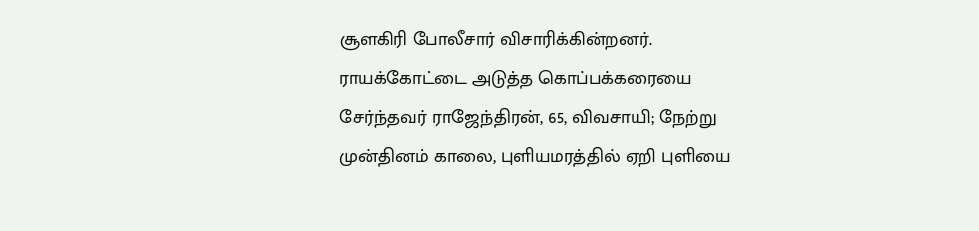சூளகிரி போலீசார் விசாரிக்கின்றனர். ராயக்கோட்டை அடுத்த கொப்பக்கரையை சேர்ந்தவர் ராஜேந்திரன், 65, விவசாயி; நேற்று முன்தினம் காலை, புளியமரத்தில் ஏறி புளியை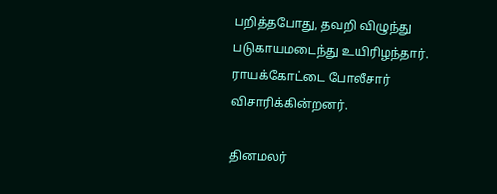பறித்தபோது, தவறி விழுந்து படுகாயமடைந்து உயிரிழந்தார். ராயக்கோட்டை போலீசார் விசாரிக்கின்றனர்.

தினமலர்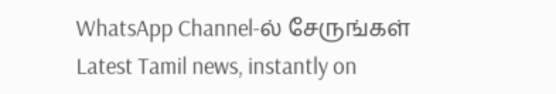WhatsApp Channel-ல் சேருங்கள்
Latest Tamil news, instantly on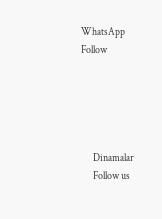WhatsApp
Follow





      Dinamalar
      Follow us